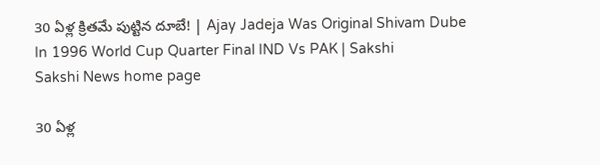30 ఏళ్ల క్రితమే పుట్టిన దూబే! | Ajay Jadeja Was Original Shivam Dube In 1996 World Cup Quarter Final IND Vs PAK | Sakshi
Sakshi News home page

30 ఏళ్ల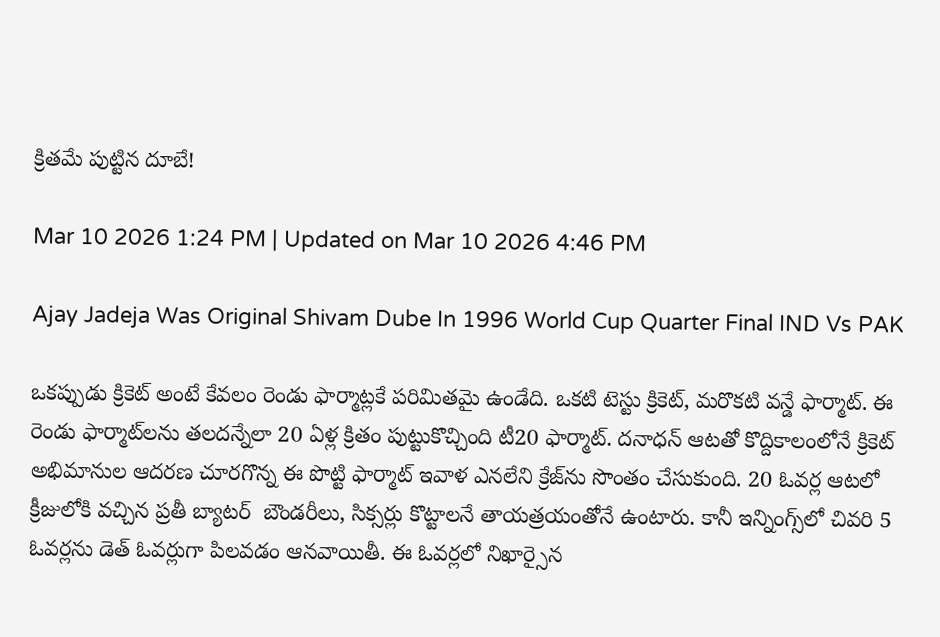క్రితమే పుట్టిన దూబే!

Mar 10 2026 1:24 PM | Updated on Mar 10 2026 4:46 PM

Ajay Jadeja Was Original Shivam Dube In 1996 World Cup Quarter Final IND Vs PAK

ఒకప్పుడు క్రికెట్‌ అంటే కేవలం రెండు ఫార్మాట్లకే పరిమితమై ఉండేది. ఒకటి టెస్టు క్రికెట్‌, మరొకటి వన్డే ఫార్మాట్‌. ఈ రెండు ఫార్మాట్‌లను తలదన్నేలా 20 ఏళ్ల క్రితం పుట్టుకొచ్చింది టీ20 ఫార్మాట్‌. దనాధన్‌ ఆటతో కొద్దికాలంలోనే క్రికెట్‌ అభిమానుల ఆదరణ చూరగొన్న ఈ పొట్టి ఫార్మాట్‌ ఇవాళ ఎనలేని క్రేజ్‌ను సొంతం చేసుకుంది. 20 ఓవర్ల ఆటలో క్రీజులోకి వచ్చిన ప్రతీ బ్యాటర్‌  బౌండరీలు, సిక్సర్లు కొట్టాలనే తాయత్రయంతోనే ఉంటారు. కానీ ఇన్నింగ్స్‌లో చివరి 5 ఓవర్లను డెత్‌ ఓవర్లుగా పిలవడం ఆనవాయితీ. ఈ ఓవర్లలో నిఖార్సైన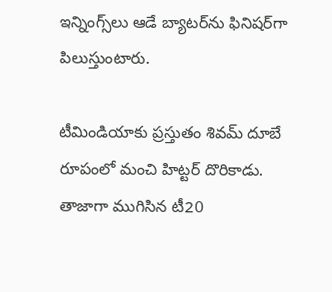ఇన్నింగ్స్‌లు ఆడే బ్యాటర్‌ను ఫినిషర్‌గా పిలుస్తుంటారు.

టీమిండియాకు ప్రస్తుతం శివమ్‌ దూబే రూపంలో మంచి హిట్టర్‌ దొరికాడు. తాజాగా ముగిసిన టీ20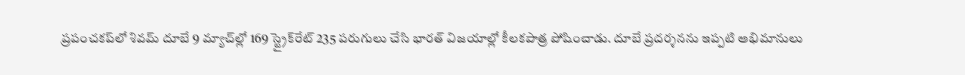ప్రపంచకప్‌లో శివమ్‌ దూబే 9 మ్యాచ్‌ల్లో 169 స్ట్రైక్‌రేట్‌ 235 పరుగులు చేసి భారత్‌ విజయాల్లో కీలకపాత్ర పోషించాడు. దూబే ప్రదర్శనను ఇప్పటి అభిమానులు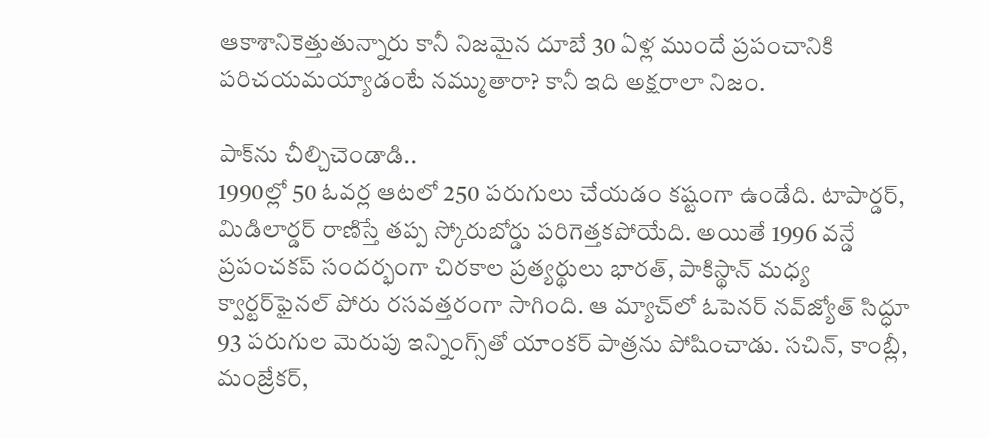ఆకాశానికెత్తుతున్నారు కానీ నిజమైన దూబే 30 ఏళ్ల ముందే ప్రపంచానికి పరిచయమయ్యాడంటే నమ్ముతారా? కానీ ఇది అక్షరాలా నిజం.

పాక్‌ను చీల్చిచెండాడి..
1990ల్లో 50 ఓవర్ల ఆటలో 250 పరుగులు చేయడం కష్టంగా ఉండేది. టాపార్డర్‌, మిడిలార్డర్‌ రాణిస్తే తప్ప స్కోరుబోర్డు పరిగెత్తకపోయేది. అయితే 1996 వన్డే ప్రపంచకప్‌ సందర్భంగా చిరకాల ప్రత్యర్థులు భారత్‌, పాకిస్థాన్‌ మధ్య క్వార్టర్‌ఫైనల్‌ పోరు రసవత్తరంగా సాగింది. ఆ మ్యాచ్‌లో ఓపెనర్‌ నవ్‌జ్యోత్‌ సిద్ధూ 93 పరుగుల మెరుపు ఇన్నింగ్స్‌తో యాంకర్‌ పాత్రను పోషించాడు. సచిన్‌, కాంబ్లీ, మంజ్రేకర్‌,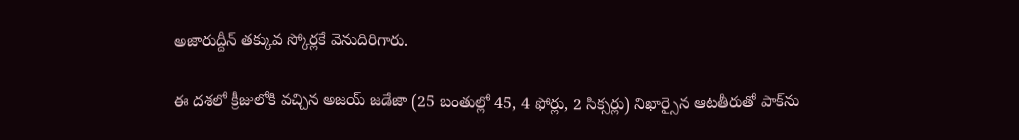అజారుద్దీన్‌ తక్కువ స్కోర్లకే వెనుదిరిగారు.

ఈ దశలో క్రీజులోకి వచ్చిన అజయ్‌ జడేజా (25 బంతుల్లో 45, 4 ఫోర్లు, 2 సిక్సర్లు) నిఖార్సైన ఆటతీరుతో పాక్‌ను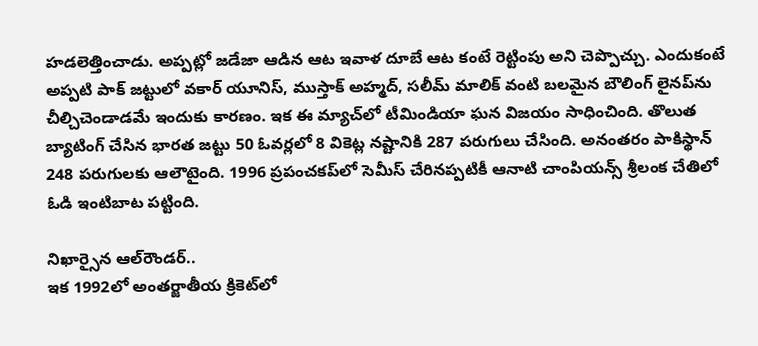హడలెత్తించాడు. అప్పట్లో జడేజా ఆడిన ఆట ఇవాళ దూబే ఆట కంటే రెట్టింపు అని చెప్పొచ్చు. ఎందుకంటే అప్పటి పాక్‌ జట్టులో వకార్‌ యూనిస్‌, ముస్తాక్‌ అహ్మద్‌, సలీమ్‌ మాలిక్‌ వంటి బలమైన బౌలింగ్‌ లైనప్‌ను చీల్చిచెండాడమే ఇందుకు కారణం. ఇక ఈ మ్యాచ్‌లో టీమిండియా ఘన విజయం సాధించింది. తొలుత బ్యాటింగ్‌ చేసిన భారత జట్టు 50 ఓవర్లలో 8 వికెట్ల నష్టానికి 287 పరుగులు చేసింది. అనంతరం పాకిస్థాన్‌ 248 పరుగులకు ఆలౌటైంది. 1996 ప్రపంచకప్‌లో సెమీస్‌ చేరినప్పటికీ ఆనాటి చాంపియన్స్‌ శ్రీలంక చేతిలో ఓడి ఇంటిబాట పట్టింది.

నిఖార్సైన ఆల్‌రౌండర్‌..
ఇక 1992లో అంతర్జాతీయ క్రికెట్‌లో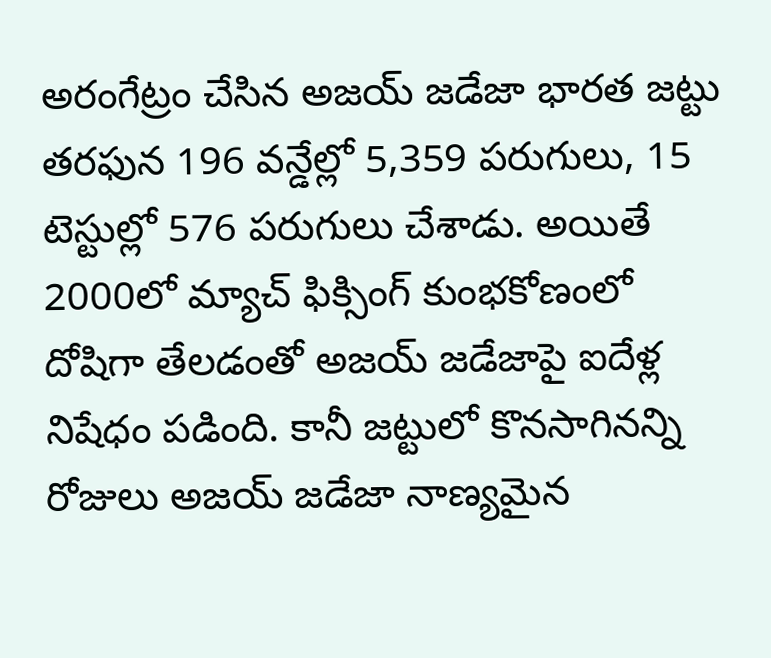అరంగేట్రం చేసిన అజయ్‌ జడేజా భారత జట్టు తరఫున 196 వన్డేల్లో 5,359 పరుగులు, 15 టెస్టుల్లో 576 పరుగులు చేశాడు. అయితే 2000లో మ్యాచ్‌ ఫిక్సింగ్‌ కుంభకోణంలో దోషిగా తేలడంతో అజయ్‌ జడేజాపై ఐదేళ్ల నిషేధం పడింది. కానీ జట్టులో కొనసాగినన్ని రోజులు అజయ్‌ జడేజా నాణ్యమైన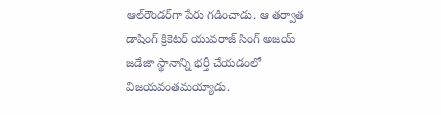ఆల్‌రౌండర్‌గా పేరు గడించాడు. ఆ తర్వాత డాషింగ్‌ క్రికెటర్‌ యువరాజ్‌ సింగ్‌ అజయ్‌ జడేజా స్థానాన్ని భర్తీ చేయడంలో విజయవంతమయ్యాడు.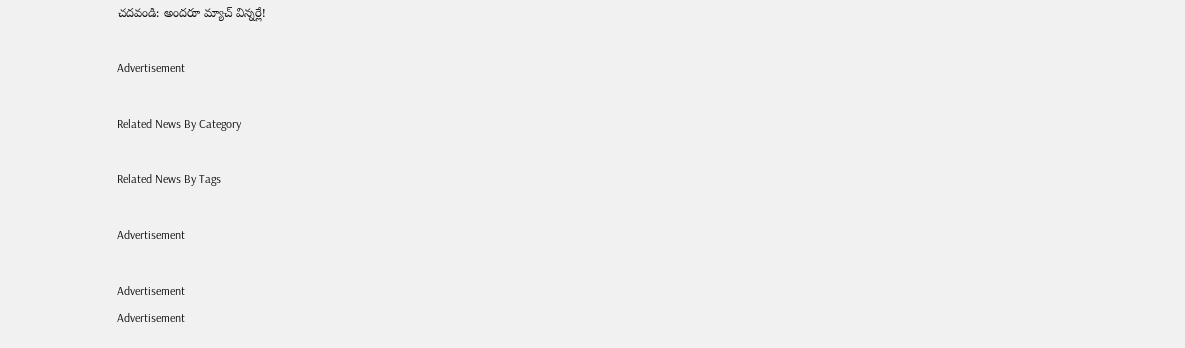చదవండి: అందరూ మ్యాచ్‌ విన్నర్లే!

Advertisement

Related News By Category

Related News By Tags

Advertisement

Advertisement
Advertisement